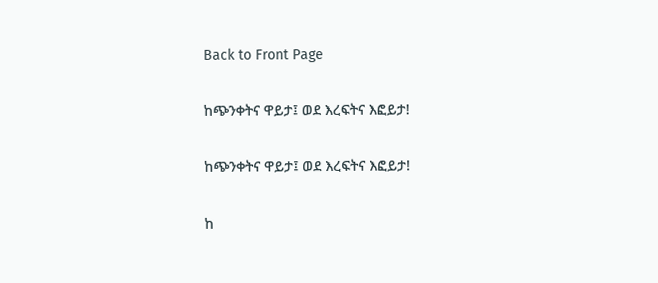Back to Front Page

ከጭንቀትና ዋይታ፤ ወደ እረፍትና እፎይታ!

ከጭንቀትና ዋይታ፤ ወደ እረፍትና እፎይታ!

ከ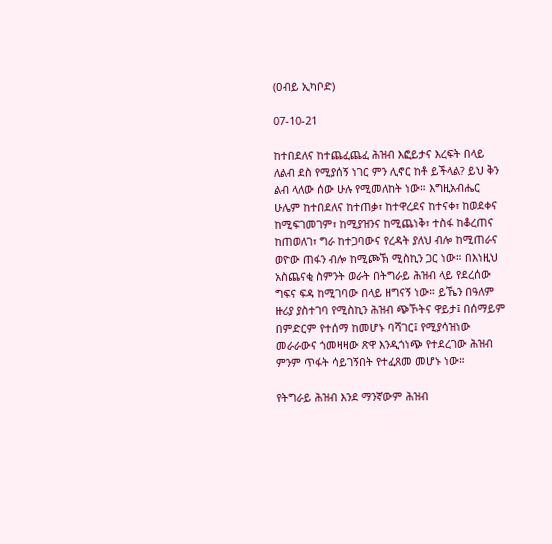(ዐብይ ኢካቦድ)

07-10-21

ከተበደለና ከተጨፈጨፈ ሕዝብ እፎይታና እረፍት በላይ ለልብ ደስ የሚያሰኝ ነገር ምን ሊኖር ከቶ ይችላል? ይህ ቅን ልብ ላለው ሰው ሁሉ የሚመለከት ነው። እግዚአብሔር ሁሌም ከተበደለና ከተጠቃ፣ ከተዋረደና ከተናቀ፣ ከወደቀና ከሚፍገመገም፣ ከሚያዝንና ከሚጨነቅ፣ ተስፋ ከቆረጠና ከጠወለገ፣ ግራ ከተጋባውና የረዳት ያለህ ብሎ ከሚጠራና ወዮው ጠፋን ብሎ ከሚጮኽ ሚስኪን ጋር ነው። በእነዚህ አስጨናቂ ስምንት ወራት በትግራይ ሕዝብ ላይ የደረሰው ግፍና ፍዳ ከሚገባው በላይ ዘግናኝ ነው። ይኼን በዓለም ዙሪያ ያስተገባ የሚስኪን ሕዝብ ጭኾትና ዋይታ፤ በሰማይም በምድርም የተሰማ ከመሆኑ ባሻገር፤ የሚያሳዝነው መራራውና ጎመዛዛው ጽዋ እንዲጎነጭ የተደረገው ሕዝብ ምንም ጥፋት ሳይገኝበት የተፈጸመ መሆኑ ነው።

የትግራይ ሕዝብ እንደ ማንኛውም ሕዝብ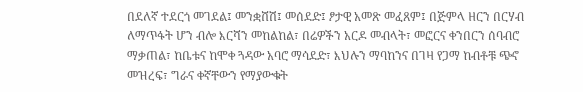በደለኛ ተደርጎ መገደል፤ መንቋሸሽ፤ መሰደድ፤ ፆታዊ አመጽ መፈጸም፤ በጅምላ ዘርን በርሃብ ለማጥፋት ሆን ብሎ እርሻን መከልከል፣ በሬዎችን አርዶ መብላት፣ መፎርና ቀንበርን ሰባብሮ ማቃጠል፣ ከቤቱና ከሞቀ ጓዳው አባሮ ማሳደድ፣ እህሉን ማባከንና በገዛ የጋማ ከብቶቹ ጭኖ መዝረፍ፣ ግራና ቀኛቸውን የማያውቁት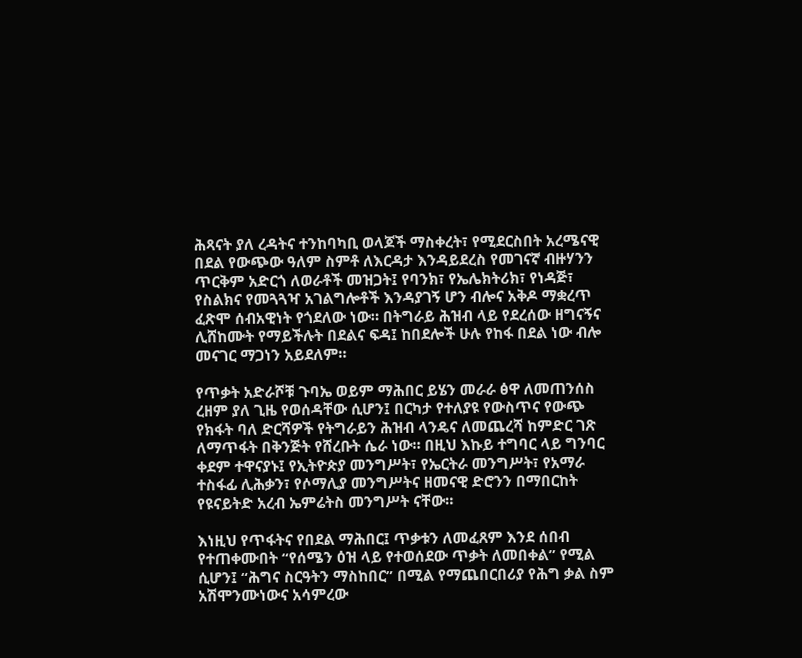ሕጻናት ያለ ረዳትና ተንከባካቢ ወላጆች ማስቀረት፣ የሚደርስበት አረሜናዊ በደል የውጭው ዓለም ስምቶ ለእርዳታ እንዳይደረስ የመገናኛ ብዙሃንን ጥርቅም አድርጎ ለወራቶች መዝጋት፤ የባንክ፣ የኤሌክትሪክ፣ የነዳጅ፣ የስልክና የመጓጓዣ አገልግሎቶች እንዳያገኝ ሆን ብሎና አቅዶ ማቋረጥ ፈጽሞ ሰብአዊነት የጎደለው ነው። በትግራይ ሕዝብ ላይ የደረሰው ዘግናኝና ሊሸከሙት የማይችሉት በደልና ፍዳ፤ ከበደሎች ሁሉ የከፋ በደል ነው ብሎ መናገር ማጋነን አይደለም።

የጥቃት አድራሾቹ ጉባኤ ወይም ማሕበር ይሄን መራራ ፅዋ ለመጠንሰስ ረዘም ያለ ጊዜ የወሰዳቸው ሲሆን፤ በርካታ የተለያዩ የውስጥና የውጭ የክፋት ባለ ድርሻዎች የትግራይን ሕዝብ ላንዴና ለመጨረሻ ከምድር ገጽ ለማጥፋት በቅንጅት የሸረቡት ሴራ ነው። በዚህ እኩይ ተግባር ላይ ግንባር ቀደም ተዋናያኑ፤ የኢትዮጵያ መንግሥት፣ የኤርትራ መንግሥት፣ የአማራ ተስፋፊ ሊሕቃን፣ የሶማሊያ መንግሥትና ዘመናዊ ድሮንን በማበርከት የዩናይትድ አረብ ኤምሬትስ መንግሥት ናቸው።

እነዚህ የጥፋትና የበደል ማሕበር፤ ጥቃቱን ለመፈጸም እንደ ሰበብ የተጠቀሙበት “የሰሜን ዕዝ ላይ የተወሰደው ጥቃት ለመበቀል” የሚል ሲሆን፤ “ሕግና ስርዓትን ማስከበር” በሚል የማጨበርበሪያ የሕግ ቃል ስም አሽሞንሙነውና አሳምረው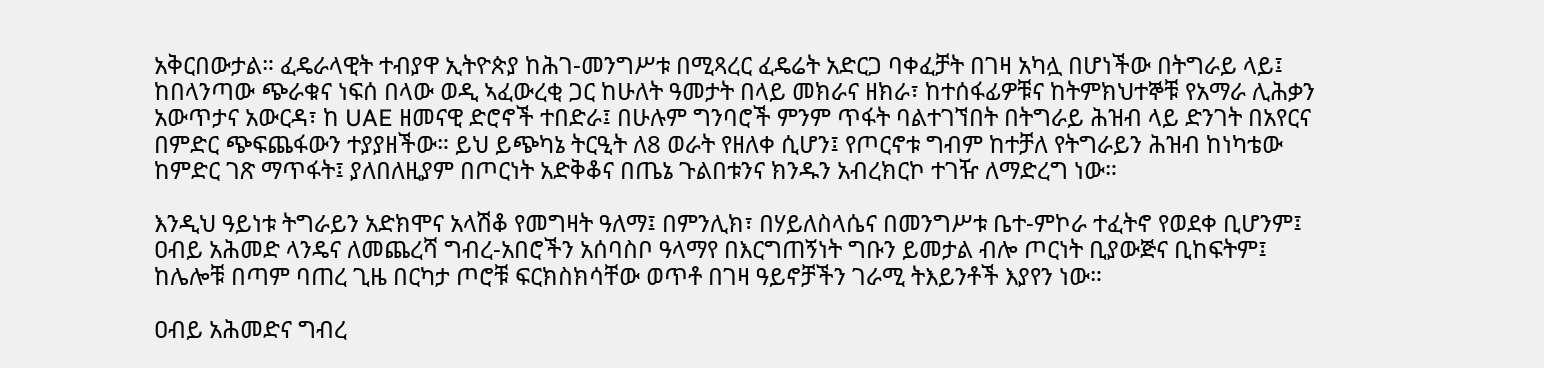አቅርበውታል። ፈዴራላዊት ተብያዋ ኢትዮጵያ ከሕገ-መንግሥቱ በሚጻረር ፈዴሬት አድርጋ ባቀፈቻት በገዛ አካሏ በሆነችው በትግራይ ላይ፤ ከበላንጣው ጭራቁና ነፍሰ በላው ወዲ ኣፈውረቂ ጋር ከሁለት ዓመታት በላይ መክራና ዘክራ፣ ከተሰፋፊዎቹና ከትምክህተኞቹ የአማራ ሊሕቃን አውጥታና አውርዳ፣ ከ UAE ዘመናዊ ድሮኖች ተበድራ፤ በሁሉም ግንባሮች ምንም ጥፋት ባልተገኘበት በትግራይ ሕዝብ ላይ ድንገት በአየርና በምድር ጭፍጨፋውን ተያያዘችው። ይህ ይጭካኔ ትርዒት ለ8 ወራት የዘለቀ ሲሆን፤ የጦርኖቱ ግብም ከተቻለ የትግራይን ሕዝብ ከነካቴው ከምድር ገጽ ማጥፋት፤ ያለበለዚያም በጦርነት አድቅቆና በጤኔ ጉልበቱንና ክንዱን አብረክርኮ ተገዥ ለማድረግ ነው።

እንዲህ ዓይነቱ ትግራይን አድክሞና አላሽቆ የመግዛት ዓለማ፤ በምንሊክ፣ በሃይለስላሴና በመንግሥቱ ቤተ-ምኮራ ተፈትኖ የወደቀ ቢሆንም፤ ዐብይ አሕመድ ላንዴና ለመጨረሻ ግብረ-አበሮችን አሰባስቦ ዓላማየ በእርግጠኝነት ግቡን ይመታል ብሎ ጦርነት ቢያውጅና ቢከፍትም፤ ከሌሎቹ በጣም ባጠረ ጊዜ በርካታ ጦሮቹ ፍርክስክሳቸው ወጥቶ በገዛ ዓይኖቻችን ገራሚ ትእይንቶች እያየን ነው።

ዐብይ አሕመድና ግብረ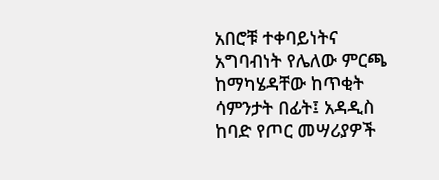አበሮቹ ተቀባይነትና አግባብነት የሌለው ምርጫ ከማካሄዳቸው ከጥቂት ሳምንታት በፊት፤ አዳዲስ ከባድ የጦር መሣሪያዎች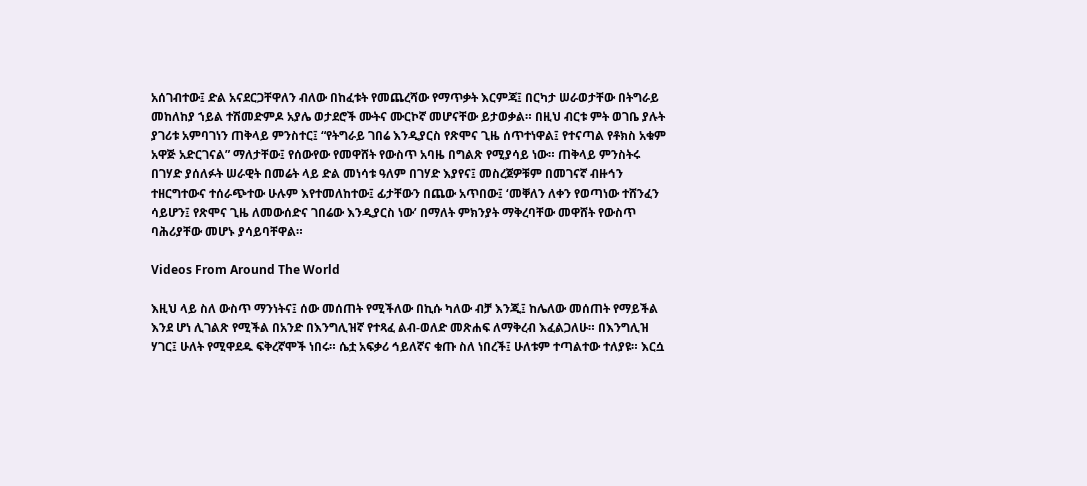አሰገብተው፤ ድል አናደርጋቸዋለን ብለው በከፈቱት የመጨረሻው የማጥቃት እርምጃ፤ በርካታ ሠራወታቸው በትግራይ መከለከያ ኀይል ተሽመድምዶ አያሌ ወታደሮች ሙትና ሙርኮኛ መሆናቸው ይታወቃል። በዚህ ብርቱ ምት ወገቤ ያሉት ያገሪቱ አምባገነን ጠቅላይ ምንስተር፤ “የትግራይ ገበሬ እንዲያርስ የጽሞና ጊዜ ሰጥተነዋል፤ የተናጣል የቶክስ አቁም አዋጅ አድርገናል” ማለታቸው፤ የሰውየው የመዋሸት የውስጥ አባዜ በግልጽ የሚያሳይ ነው። ጠቅላይ ምንስትሩ በገሃድ ያሰለፉት ሠራዊት በመሬት ላይ ድል መነሳቱ ዓለም በገሃድ እያየና፤ መስረጀዎቹም በመገናኛ ብዙኅን ተዘርግተውና ተሰራጭተው ሁሉም እየተመለከተው፤ ፊታቸውን በጨው አጥበው፤ ‘መቐለን ለቀን የወጣነው ተሸንፈን ሳይሆን፤ የጽሞና ጊዜ ለመውሰድና ገበሬው እንዲያርስ ነው’ በማለት ምክንያት ማቅረባቸው መዋሸት የውስጥ ባሕሪያቸው መሆኑ ያሳይባቸዋል።

Videos From Around The World

እዚህ ላይ ስለ ውስጥ ማንነትና፤ ሰው መሰጠት የሚችለው በኪሱ ካለው ብቻ እንጂ፤ ከሌለው መሰጠት የማይችል እንደ ሆነ ሊገልጽ የሚችል በአንድ በእንግሊዝኛ የተጻፈ ልብ-ወለድ መጽሐፍ ለማቅረብ እፈልጋለሁ። በእንግሊዝ ሃገር፤ ሁለት የሚዋደዱ ፍቅረኛሞች ነበሩ። ሴቷ አፍቃሪ ኅይለኛና ቁጡ ስለ ነበረች፤ ሁለቱም ተጣልተው ተለያዩ። እርሷ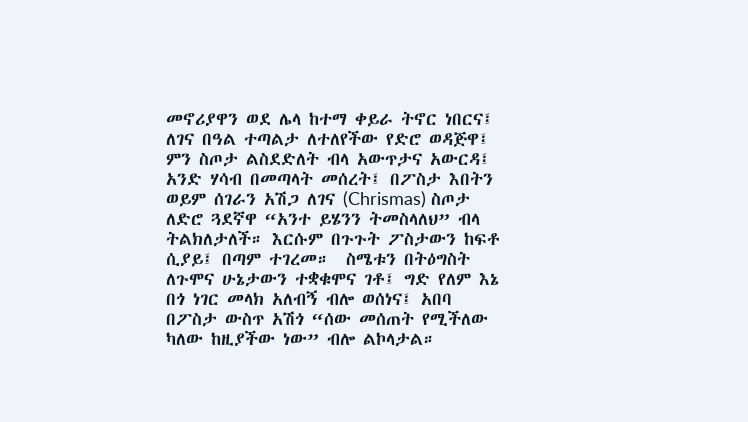መኖሪያዋን ወደ ሌላ ከተማ ቀይራ ትኖር ነበርና፤ ለገና በዓል ተጣልታ ለተለየችው የድሮ ወዳጅዋ፤ ምን ስጦታ ልስደድለት ብላ አውጥታና አውርዳ፤ አንድ ሃሳብ በመጣላት መሰረት፤ በፖስታ እበትን ወይም ሰገራን አሽጋ ለገና (Chrismas) ስጦታ ለድሮ ጓደኛዋ “አንተ ይሄንን ትመስላለህ” ብላ ትልክለታለች። እርሱም በጉጉት ፖስታውን ከፍቶ ሲያይ፤ በጣም ተገረመ።  ስሜቱን በትዕግስት ለጉሞና ሁኔታውን ተቋቁሞና ገቶ፤ ግድ የለም እኔ በጎ ነገር መላክ አለብኝ ብሎ ወሰነና፤ አበባ በፖስታ ውስጥ አሽጎ “ሰው መሰጠት የሚችለው ካለው ከዚያችው ነው” ብሎ ልኮላታል።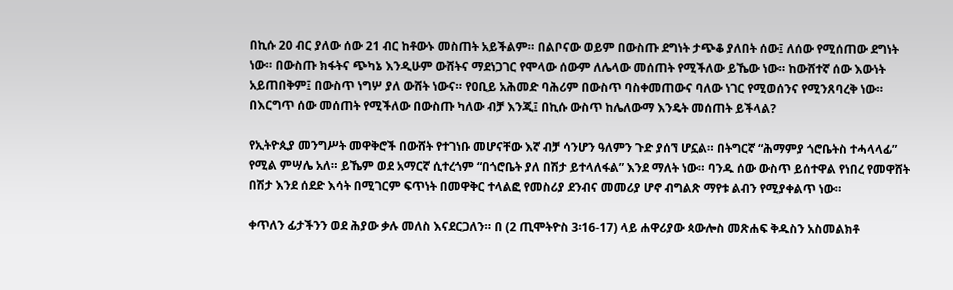በኪሱ 20 ብር ያለው ሰው 21 ብር ከቶውኑ መስጠት አይችልም። በልቦናው ወይም በውስጡ ደግነት ታጭቆ ያለበት ሰው፤ ለሰው የሚሰጠው ደግነት ነው። በውስጡ ክፋትና ጭካኔ እንዲሁም ውሸትና ማደነጋገር የሞላው ሰውም ለሌላው መሰጠት የሚችለው ይኼው ነው። ከውሸተኛ ሰው እውነት አይጠበቅም፤ በውስጥ ነግሦ ያለ ውሸት ነውና። የዐቢይ አሕመድ ባሕሪም በውስጥ ባስቀመጠውና ባለው ነገር የሚወሰንና የሚንጸባረቅ ነው። በእርግጥ ሰው መሰጠት የሚችለው በውስጡ ካለው ብቻ እንጂ፤ በኪሱ ውስጥ ከሌለውማ እንዴት መሰጠት ይችላል?

የኢትዮጲያ መንግሥት መዋቅሮች በውሸት የተገነቡ መሆናቸው እኛ ብቻ ሳንሆን ዓለምን ጉድ ያሰኘ ሆኗል። በትግርኛ “ሕማምያ ጎሮቤትስ ተሓላላፊ” የሚል ምሣሌ አለ። ይኼም ወደ አማርኛ ሲተረጎም “በጎሮቤት ያለ በሽታ ይተላለፋል” እንደ ማለት ነው። ባንዱ ሰው ውስጥ ይሰተዋል የነበረ የመዋሸት በሽታ እንደ ሰደድ እሳት በሚገርም ፍጥነት በመዋቅር ተላልፎ የመስሪያ ደንብና መመሪያ ሆኖ ብግልጽ ማየቱ ልብን የሚያቀልጥ ነው።

ቀጥለን ፊታችንን ወደ ሕያው ቃሉ መለስ እናደርጋለን። በ (2 ጢሞትዮስ 3፡16-17) ላይ ሐዋሪያው ጳውሎስ መጽሐፍ ቅዱስን አስመልክቶ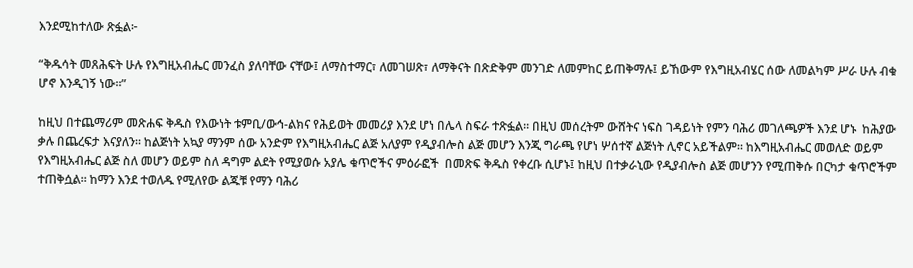እንደሚከተለው ጽፏል፦

“ቅዱሳት መጸሕፍት ሁሉ የእግዚአብሔር መንፈስ ያለባቸው ናቸው፤ ለማስተማር፣ ለመገሠጽ፣ ለማቅናት በጽድቅም መንገድ ለመምከር ይጠቅማሉ፤ ይኸውም የእግዚአብሄር ሰው ለመልካም ሥራ ሁሉ ብቁ ሆኖ እንዲገኝ ነው።”

ከዚህ በተጨማሪም መጽሐፍ ቅዱስ የእውነት ቱምቢ/ውኅ-ልክና የሕይወት መመሪያ እንደ ሆነ በሌላ ስፍራ ተጽፏል። በዚህ መሰረትም ውሸትና ነፍስ ገዳይነት የምን ባሕሪ መገለጫዎች እንደ ሆኑ  ከሕያው ቃሉ በጨረፍታ እናያለን። ከልጅነት አኳያ ማንም ሰው አንድም የእግዚአብሔር ልጅ አለያም የዲያብሎስ ልጅ መሆን እንጂ ግራጫ የሆነ ሦሰተኛ ልጅነት ሊኖር አይችልም። ከእግዚአብሔር መወለድ ወይም የእግዚአብሔር ልጅ ስለ መሆን ወይም ስለ ዳግም ልደት የሚያወሱ አያሌ ቁጥሮችና ምዕራፎች  በመጽፍ ቅዱስ የቀረቡ ሲሆኑ፤ ከዚህ በተቃራኒው የዲያብሎስ ልጅ መሆንን የሚጠቅሱ በርካታ ቁጥሮችም ተጠቅሷል። ከማን እንደ ተወለዱ የሚለየው ልጁቹ የማን ባሕሪ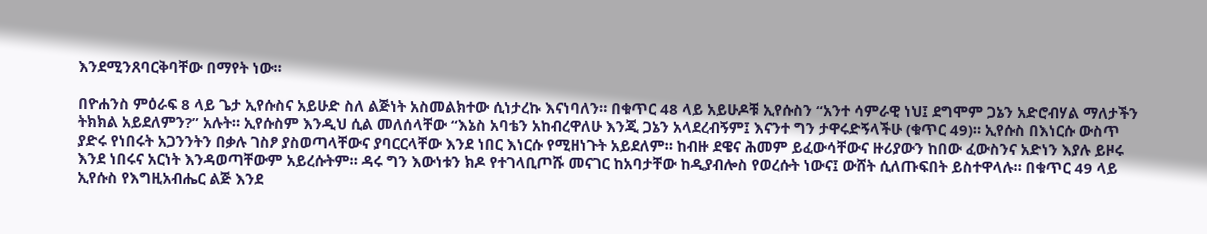እንደሚንጸባርቅባቸው በማየት ነው።

በዮሐንስ ምዕራፍ 8 ላይ ጌታ ኢየሱስና አይሁድ ስለ ልጅነት አስመልክተው ሲነታረኩ እናነባለን። በቁጥር 48 ላይ አይሁዶቹ ኢየሱስን “አንተ ሳምራዊ ነህ፤ ደግሞም ጋኔን አድሮብሃል ማለታችን ትክክል አይደለምን?” አሉት። ኢየሱስም እንዲህ ሲል መለሰላቸው “እኔስ አባቴን አከብረዋለሁ እንጂ ጋኔን አላደረብኝም፤ እናንተ ግን ታዋሩድኝላችሁ (ቁጥር 49)። ኢየሱስ በእነርሱ ውስጥ ያድሩ የነበሩት አጋንንትን በቃሉ ገስፆ ያስወጣላቸውና ያባርርላቸው እንደ ነበር እነርሱ የሚዘነጉት አይደለም። ከብዙ ደዌና ሕመም ይፈውሳቸውና ዙሪያውን ከበው ፈውስንና አድነን እያሉ ይዞሩ እንደ ነበሩና አርነት እንዳወጣቸውም አይረሱትም። ዳሩ ግን እውነቱን ክዶ የተገላቢጦሹ መናገር ከአባታቸው ከዲያብሎስ የወረሱት ነውና፤ ውሸት ሲለጡፍበት ይስተዋላሉ። በቁጥር 49 ላይ ኢየሱስ የእግዚአብሔር ልጅ እንደ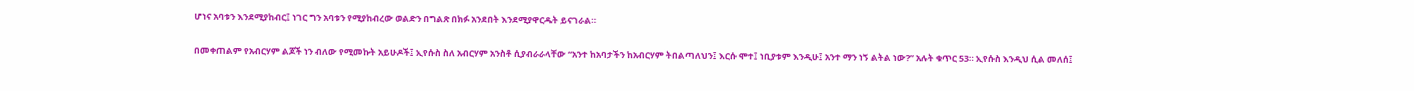ሆነና አባቱን እንደሚያከብር፤ ነገር ግን አባቱን የሚያከብረው ወልድን በግልጽ በክፉ አንደበት እንደሚያዋርዱት ይናገራል።

በመቀጠልም የአብርሃም ልጆች ነን ብለው የሚመኩት አይሁዶች፤ ኢየሱስ ስለ አብርሃም አንስቶ ሲያብራራላቸው “አንተ ከአባታችን ከአብርሃም ትበልጣለህን፤ እርሱ ሞተ፤ ነቢያቱም እንዲሁ፤ አንተ ማን ነኝ ልትል ነው?” አሉት ቁጥር 53። ኢየሱስ እንዲህ ሲል መለሰ፤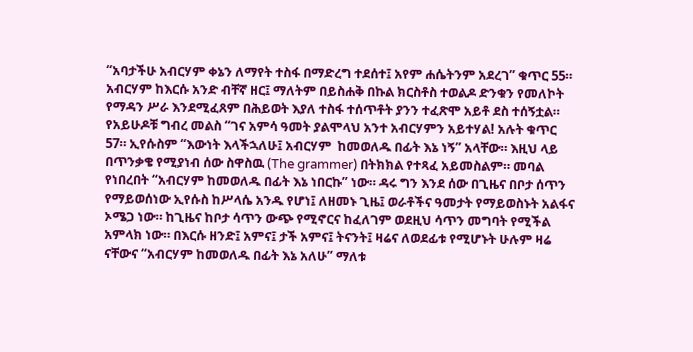“አባታችሁ አብርሃም ቀኔን ለማየት ተስፋ በማድረግ ተደሰተ፤ አየም ሐሴትንም አደረገ” ቁጥር 55። አብርሃም ከእርሱ አንድ ብቸኛ ዘር፤ ማለትም በይስሐቅ በኩል ክርስቶስ ተወልዶ ድንቁን የመለኮት የማዳን ሥራ እንደሚፈጸም በሕይወት እያለ ተስፋ ተሰጥቶት ያንን ተፈጽሞ አይቶ ደስ ተሰኝቷል። የአይሁዶቹ ግብረ መልስ “ገና አምሳ ዓመት ያልሞላህ አንተ አብርሃምን አይተሃል! አሉት ቁጥር 57። ኢየሱስም “እውነት እላችኋለሁ፤ አብርሃም  ከመወለዱ በፊት እኔ ነኝ” አላቸው። እዚህ ላይ በጥንቃቄ የሚያነብ ሰው ስዋስዉ (The grammer) በትክክል የተጻፈ አይመስልም። መባል የነበረበት “አብርሃም ከመወለዱ በፊት እኔ ነበርኩ” ነው። ዳሩ ግን እንደ ሰው በጊዜና በቦታ ሰጥን የማይወሰነው ኢየሱስ ከሥላሴ አንዱ የሆነ፤ ለዘመኑ ጊዜ፤ ወራቶችና ዓመታት የማይወስኑት አልፋና ኦሜጋ ነው። ከጊዜና ከቦታ ሳጥን ውጭ የሚኖርና ከፈለገም ወደዚህ ሳጥን መግባት የሚችል አምላክ ነው። በእርሱ ዘንድ፤ አምና፤ ታች አምና፤ ትናንት፤ ዛሬና ለወደፊቱ የሚሆኑት ሁሉም ዛሬ ናቸውና “አብርሃም ከመወለዱ በፊት እኔ አለሁ” ማለቱ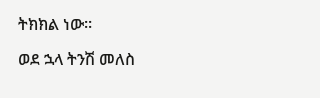ትክክል ነው።

ወደ ኋላ ትንሽ መለስ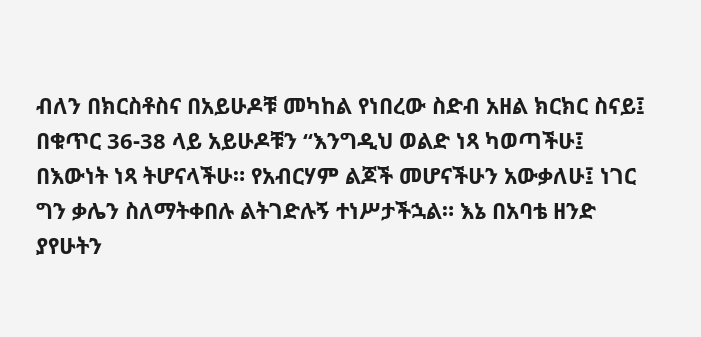ብለን በክርስቶስና በአይሁዶቹ መካከል የነበረው ስድብ አዘል ክርክር ስናይ፤ በቁጥር 36-38 ላይ አይሁዶቹን “እንግዲህ ወልድ ነጻ ካወጣችሁ፤ በእውነት ነጻ ትሆናላችሁ። የአብርሃም ልጆች መሆናችሁን አውቃለሁ፤ ነገር ግን ቃሌን ስለማትቀበሉ ልትገድሉኝ ተነሥታችኋል። እኔ በአባቴ ዘንድ ያየሁትን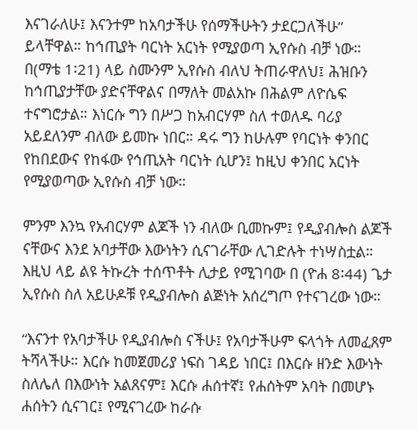እናገራለሁ፤ እናንተም ከአባታችሁ የሰማችሁትን ታደርጋለችሁ” ይላቸዋል። ከኅጢያት ባርነት አርነት የሚያወጣ ኢየሱስ ብቻ ነው። በ(ማቴ 1፡21) ላይ ስሙንም ኢየሱስ ብለህ ትጠራዋለህ፤ ሕዝቡን ከኅጢያታቸው ያድናቸዋልና በማለት መልአኩ በሕልም ለዮሴፍ ተናግሮታል። እነርሱ ግን በሥጋ ከአብርሃም ስለ ተወለዱ ባሪያ አይደለንም ብለው ይመኩ ነበር። ዳሩ ግን ከሁሉም የባርነት ቀንበር የከበደውና የከፋው የኅጢአት ባርነት ሲሆን፤ ከዚህ ቀንበር አርነት የሚያወጣው ኢየሱስ ብቻ ነው።

ምንም እንኳ የአብርሃም ልጆች ነን ብለው ቢመኩም፤ የዲያብሎስ ልጆች ናቸውና እንደ አባታቸው እውነትን ሲናገራቸው ሊገድሉት ተነሣስቷል። እዚህ ላይ ልዩ ትኩረት ተሰጥቶት ሊታይ የሚገባው በ (ዮሐ 8፡44) ጌታ ኢየሱስ ስለ አይሁዶቹ የዲያብሎስ ልጅነት አሰረግጦ የተናገረው ነው።

“እናንተ የአባታችሁ የዲያብሎስ ናችሁ፤ የአባታችሁም ፍላጎት ለመፈጸም ትሻላችሁ። እርሱ ከመጀመሪያ ነፍስ ገዳይ ነበር፤ በእርሱ ዘንድ እውነት ስለሌለ በእውነት አልጸናም፤ እርሱ ሐሰተኛ፤ የሐሰትም አባት በመሆኑ ሐሰትን ሲናገር፤ የሚናገረው ከራሱ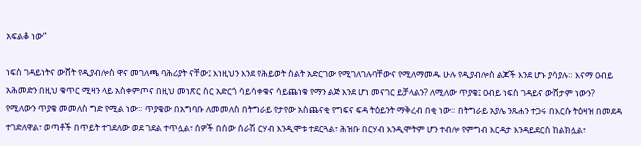አፍልቆ ነው”

ነፍስ ገዳይነትና ውሸት የዲያብሎስ ዋና መገለጫ ባሕሪያት ናቸው፤ እነዚህን እንደ የሕይወት ስልት አድርገው የሚገለገሉባቸውና የሚለማመዱ ሁሉ የዲያብሎስ ልጆች እንደ ሆኑ ያሳያሉ። እናማ ዐብይ አሕመድን በዚህ ቁጥር ሚዛን ላይ አስቀምጦና በዚህ መነጽር ስር አድርጎ ሳይሳቀቁና ሳይጨነቁ የማን ልጅ እንደ ሆነ መናገር ይቻላልን? ለሚለው ጥያቄ፤ ዐብይ ነፍስ ገዳይና ውሸታም ነውን? የሚለውን ጥያቄ መመለስ ግድ የሚል ነው። ጥያቄው በአግባቡ ለመመለስ በትግራይ የታየው አስጨናቂ የግፍና ፍዳ ትዕይንት ማቅረብ በቂ ነው። በትግራይ አያሌ ንጹሐን ተጋሩ በእርሱ ትዕዛዝ በመደዳ ተገድለዋል፣ ወጣቶች በጥይት ተገደለው ወደ ገደል ተጥሏል፣ ሰዎች በሰው ሰራሽ ርሃብ እንዲሞቱ ተደርጓል፣ ሕዝቡ በርሃብ እንዲሞትም ሆን ተብሎ የምግብ እርዳታ እንዳይደርስ ከልክሏል፣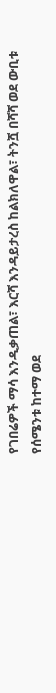የገበሬዎች ማሳ እንዲቃጠል፣ እርሻ እንዳይታረስ ከልክለዋል፣ ትንሿ በሻሻ ወደ ውቢቱ የሰሜንቱ ከተማ ወደ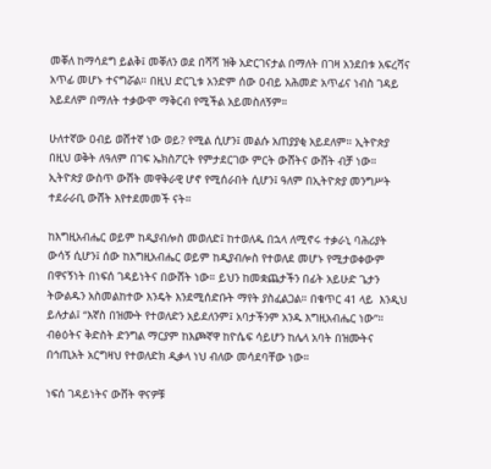መቐለ ከማሳደግ ይልቅ፤ መቐለን ወደ በሻሻ ዝቅ አድርገናታል በማለት በገዛ አንደበቱ አፍረሻና አጥፊ መሆኑ ተናግሯል። በዚህ ድርጊቱ አንድም ሰው ዐብይ አሕመድ አጥፊና ነብስ ገዳይ አይደለም በማለት ተቃውሞ ማቅርብ የሚችል አይመስለኝም።

ሁለተኛው ዐብይ ወሸተኛ ነው ወይ? የሚል ሲሆን፤ መልሱ አጠያያቂ አይደለም። ኢትዮጵያ በዚህ ወቅት ለዓለም በገፍ ኤክስፖርት የምታደርገው ምርት ውሸትና ውሸት ብቻ ነው። ኢትዮጵያ ውስጥ ውሸት መዋቅራዊ ሆኖ የሚሰራበት ሲሆን፤ ዓለም በኢትዮጵያ መንግሥት ተደራራቢ ውሸት እየተደመመች ናት።

ከእግዚአብሔር ወይም ከዲያብሎስ መወለድ፤ ከተወለዱ በኋላ ለሚኖሩ ተቃራኒ ባሕሪያት ውሳኝ ሲሆን፤ ሰው ከእግዚአብሔር ወይም ከዲያብሎስ የተወለደ መሆኑ የሚታወቀውም በዋናኝነት በነፍሰ ገዳይነትና በውሸት ነው። ይህን ከመቋጨታችን በፊት አይሁድ ጌታን ትውልዱን አስመልከተው እንዴት እንደሚሰድቡት ማየት ያስፈልጋል። በቁጥር 41 ላይ  እንዲህ ይሉታል፤ “እኛስ በዝሙት የተወለድን አይደለንም፤ አባታችንም አንዱ እግዚአብሔር ነው”። ብፅዕትና ቅድስት ድንግል ማርያም ከእጮኛዋ ከዮሴፍ ሳይሆን ከሌላ አባት በዝሙትና በኅጢአት አርግዛህ የተወለድክ ዲቃላ ነህ ብለው መሳደባቸው ነው።

ነፍሰ ገዳይነትና ውሸት ዋናዎቹ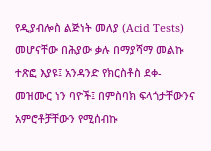የዲያብሎስ ልጅነት መለያ (Acid Tests) መሆናቸው በሕያው ቃሉ በማያሻማ መልኩ ተጽፎ እያዩ፤ አንዳንድ የክርስቶስ ደቀ-መዝሙር ነን ባዮች፤ በምስባክ ፍላጎታቸውንና አምሮቶቻቸውን የሚሰብኩ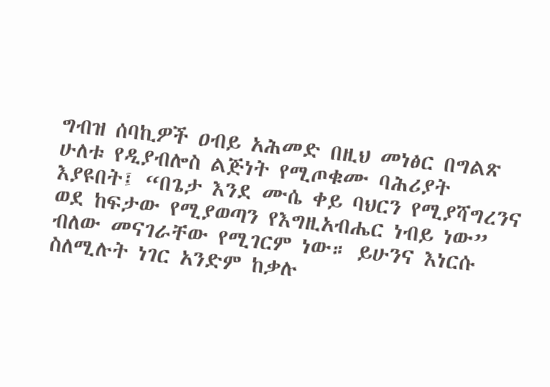ግብዝ ሰባኪዎች ዐብይ አሕመድ በዚህ መነፅር በግልጽ ሁለቱ የዲያብሎስ ልጅነት የሚጦቁሙ ባሕሪያት እያዩበት፤ “በጌታ እንደ ሙሴ ቀይ ባህርን የሚያሻግረንና ወደ ከፍታው የሚያወጣን የእግዚአብሔር ነብይ ነው” ብለው መናገራቸው የሚገርም ነው። ይሁንና እነርሱ ስለሚሉት ነገር አንድም ከቃሉ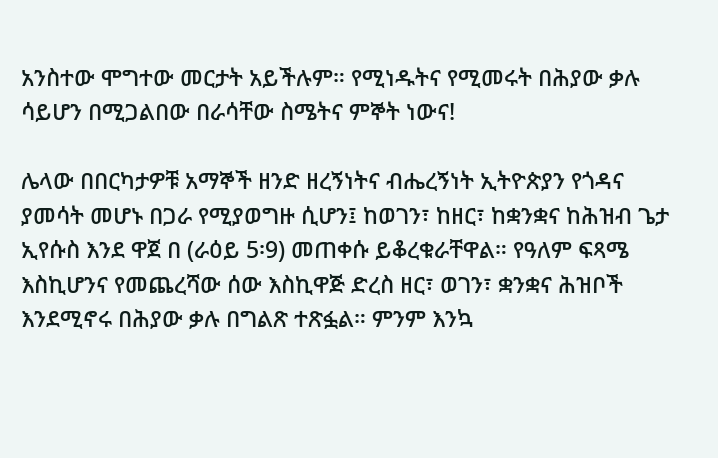አንስተው ሞግተው መርታት አይችሉም። የሚነዱትና የሚመሩት በሕያው ቃሉ ሳይሆን በሚጋልበው በራሳቸው ስሜትና ምኞት ነውና!

ሌላው በበርካታዎቹ አማኞች ዘንድ ዘረኝነትና ብሔረኝነት ኢትዮጵያን የጎዳና ያመሳት መሆኑ በጋራ የሚያወግዙ ሲሆን፤ ከወገን፣ ከዘር፣ ከቋንቋና ከሕዝብ ጌታ ኢየሱስ እንደ ዋጀ በ (ራዕይ 5፡9) መጠቀሱ ይቆረቁራቸዋል። የዓለም ፍጻሜ እስኪሆንና የመጨረሻው ሰው እስኪዋጅ ድረስ ዘር፣ ወገን፣ ቋንቋና ሕዝቦች እንደሚኖሩ በሕያው ቃሉ በግልጽ ተጽፏል። ምንም እንኳ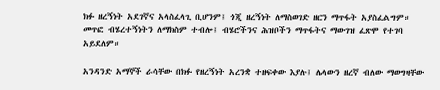ክፉ ዘረኝነት አደገኛና አላስፈላጊ ቢሆንም፤ ጎጂ ዘረኝነት ለማስወገድ ዘርን ማጥፋት አያስፈልግም። መጥፎ ብሄረተኝነትን ለማክስም ተብሎ፤ ብሄሮችንና ሕዝቦችን ማጥፋትና ማውገዝ ፈጽሞ የተገባ አይደለም።

አንዳንድ አማኞች ራሳቸው በክፉ የዘረኝነት አረንቋ ተዘፍቀው እያሉ፤ ሌላውን ዘረኛ ብለው ማወግዛቸው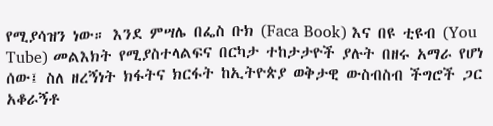የሚያሳዝን ነው። እንደ ምሣሌ በፌስ ቡክ (Faca Book) እና በዩ ቲዩብ (You Tube) መልእክት የሚያስተላልፍና በርካታ ተከታታዮች ያሉት በዘሩ አማራ የሆነ ሰው፤ ስለ ዘረኝነት ክፋትና ክርፋት ከኢትዮጵያ ወቅታዊ ውስብስብ ችግሮች ጋር አቆራኝቶ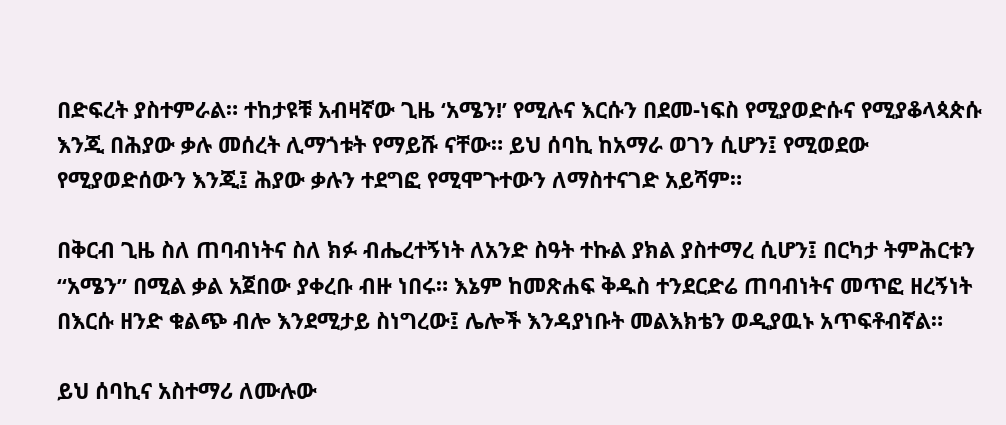በድፍረት ያስተምራል። ተከታዩቹ አብዛኛው ጊዜ ‘አሜን!’ የሚሉና እርሱን በደመ-ነፍስ የሚያወድሱና የሚያቆላጳጵሱ እንጂ በሕያው ቃሉ መሰረት ሊማጎቱት የማይሹ ናቸው። ይህ ሰባኪ ከአማራ ወገን ሲሆን፤ የሚወደው የሚያወድሰውን እንጂ፤ ሕያው ቃሉን ተደግፎ የሚሞጉተውን ለማስተናገድ አይሻም።

በቅርብ ጊዜ ስለ ጠባብነትና ስለ ክፉ ብሔረተኝነት ለአንድ ስዓት ተኩል ያክል ያስተማረ ሲሆን፤ በርካታ ትምሕርቱን “አሜን” በሚል ቃል አጀበው ያቀረቡ ብዙ ነበሩ። እኔም ከመጽሐፍ ቅዱስ ተንደርድሬ ጠባብነትና መጥፎ ዘረኝነት በእርሱ ዘንድ ቁልጭ ብሎ እንደሚታይ ስነግረው፤ ሌሎች እንዳያነቡት መልእክቴን ወዲያዉኑ አጥፍቶብኛል።

ይህ ሰባኪና አስተማሪ ለሙሉው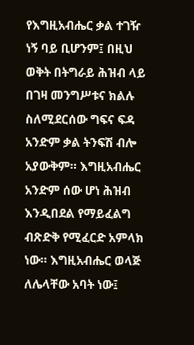የእግዚአብሔር ቃል ተገዥ ነኝ ባይ ቢሆንም፤ በዚህ ወቅት በትግራይ ሕዝብ ላይ በገዛ መንግሥቱና ክልሉ ስለሚደርሰው ግፍና ፍዳ አንድም ቃል ትንፍሽ ብሎ አያውቅም። እግዚአብሔር አንድም ሰው ሆነ ሕዝብ እንዲበደል የማይፈልግ ብጽድቅ የሚፈርድ አምላክ ነው። እግዚአብሔር ወላጅ ለሌላቸው አባት ነው፤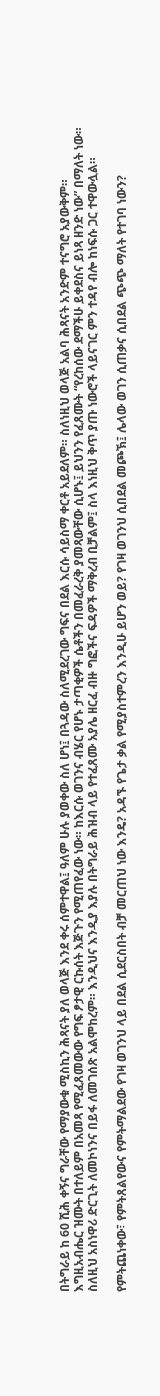በትግራይ ከ 60 ሺሕ ቀኝና ግራቸው የማያውቁ ሚስኪን ሕጻናት ያለ ወላጅ እንደ ቀሩ ሰምተዋል፤ ዓለም ሁሉ ያወቀው ስለ ሆነ፤ በጓዳው ስለሚደረገው ግፍና በደል እርሱ ሳይስማ ቀርቶ አይደለም። ስለነዚህ ወላጅ አልባ ሕጻናት አንድም ተናግሮ አያውቅም። እግዚአብሔር ዝሙት በተለይም በአመጻ የሚፈጸመውው የግፍ ፆታዊ ርኩሰት እጅጉን የሚጠየፈው ነው። ከእርሱ ወገንና ብሄር የሆኑ ታጣቂዎች ሴቶችን በመፈራረቅ ያመጻውቸው ሲሆኑ፤ ይህንን የፈጸሙት “የረከሰው ደማችሁ ይቀደስና ይነጻ ዘንድ ነው” በማለት ነው። ስለዚህ አስነዋሪ ድርጊት ለመኮነንና በይፋ ለመገሰጽ አልሞከረም። እንዲህና እንዲያ እያሉ በትግራይ ሕዝብ ላይ የተፈጸሙ አያሌ ዘርፈ ብዙ ግፎችና ፍዳዎች ማቅረብ ቢቻልም፤ ስላ እነዚህ ቅጥ ያጡ ነውሮች ላይናገር ምን ተዳየ ብሎ ከነፍሱ ጋር ተዋውሏል።

የምትጨነቀው፣ የምትጸልየውና የምትማልደው የገዛ ወገንህ ላይ በደል ሲደርስበት ብቻ መርጠህ ነው እንዴ? አዳኙ የጌታ ቃል የሚያስተምረን እንዲሁ ይሆን ወይ? የገዛ ወገንህ ሲበደል መጮኽ፤ ሌላው ወገን ሲጠቃና ሲበደል ጭጭ ማለት የተገባ ነውን?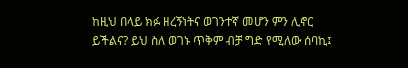ከዚህ በላይ ክፉ ዘረኝነትና ወገንተኛ መሆን ምን ሊኖር ይችልና? ይህ ስለ ወገኑ ጥቅም ብቻ ግድ የሚለው ሰባኪ፤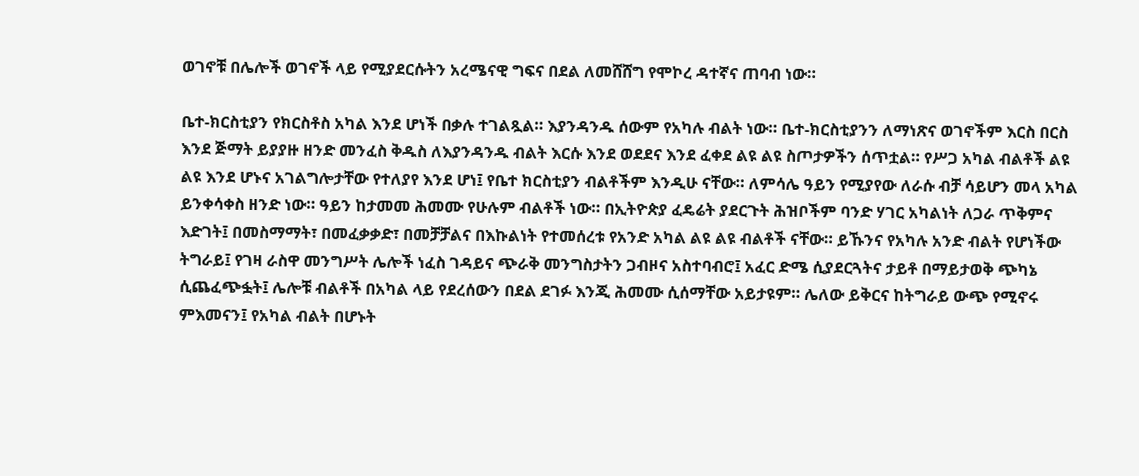ወገኖቹ በሌሎች ወገኖች ላይ የሚያደርሱትን አረሜናዊ ግፍና በደል ለመሸሸግ የሞኮረ ዳተኛና ጠባብ ነው።

ቤተ-ክርስቲያን የክርስቶስ አካል እንደ ሆነች በቃሉ ተገልጿል። እያንዳንዱ ሰውም የአካሉ ብልት ነው። ቤተ-ክርስቲያንን ለማነጽና ወገኖችም እርስ በርስ እንደ ጅማት ይያያዙ ዘንድ መንፈስ ቅዱስ ለእያንዳንዱ ብልት እርሱ እንደ ወደደና እንደ ፈቀደ ልዩ ልዩ ስጦታዎችን ሰጥቷል። የሥጋ አካል ብልቶች ልዩ ልዩ እንደ ሆኑና አገልግሎታቸው የተለያየ እንደ ሆነ፤ የቤተ ክርስቲያን ብልቶችም እንዲሁ ናቸው። ለምሳሌ ዓይን የሚያየው ለራሱ ብቻ ሳይሆን መላ አካል ይንቀሳቀስ ዘንድ ነው። ዓይን ከታመመ ሕመሙ የሁሉም ብልቶች ነው። በኢትዮጵያ ፈዴሬት ያደርጉት ሕዝቦችም ባንድ ሃገር አካልነት ለጋራ ጥቅምና እድገት፤ በመስማማት፣ በመፈቃቃድ፣ በመቻቻልና በእኩልነት የተመሰረቱ የአንድ አካል ልዩ ልዩ ብልቶች ናቸው። ይኹንና የአካሉ አንድ ብልት የሆነችው ትግራይ፤ የገዛ ራስዋ መንግሥት ሌሎች ነፈስ ገዳይና ጭራቅ መንግስታትን ጋብዞና አስተባብሮ፤ አፈር ድሜ ሲያደርጓትና ታይቶ በማይታወቅ ጭካኔ ሲጨፈጭፏት፤ ሌሎቹ ብልቶች በአካል ላይ የደረሰውን በደል ደገፉ እንጂ ሕመሙ ሲሰማቸው አይታዩም። ሌለው ይቅርና ከትግራይ ውጭ የሚኖሩ ምእመናን፤ የአካል ብልት በሆኑት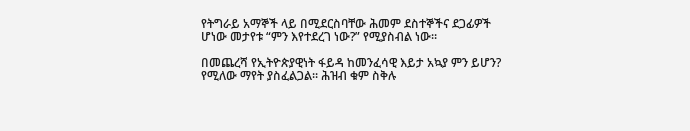የትግራይ አማኞች ላይ በሚደርስባቸው ሕመም ደስተኞችና ደጋፊዎች ሆነው መታየቱ “ምን እየተደረገ ነው?” የሚያስብል ነው።

በመጨረሻ የኢትዮጵያዊነት ፋይዳ ከመንፈሳዊ እይታ አኳያ ምን ይሆን? የሚለው ማየት ያስፈልጋል። ሕዝብ ቁም ስቅሉ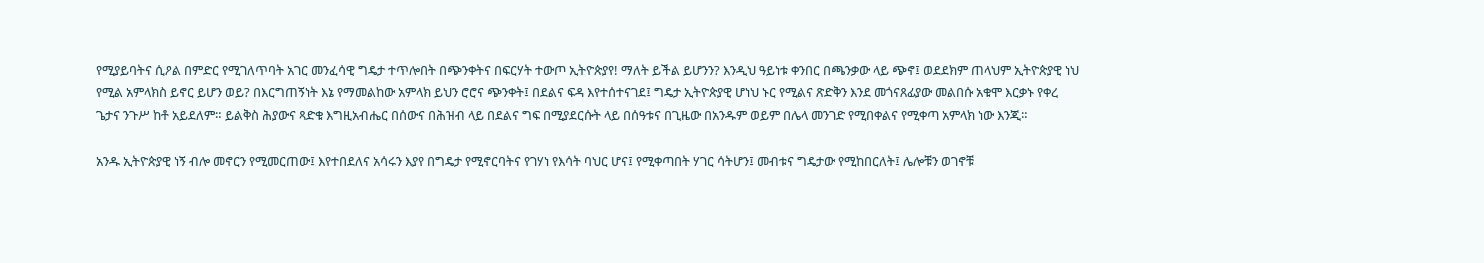የሚያይባትና ሲዖል በምድር የሚገለጥባት አገር መንፈሳዊ ግዴታ ተጥሎበት በጭንቀትና በፍርሃት ተውጦ ኢትዮጵያየ! ማለት ይችል ይሆንን? እንዲህ ዓይነቱ ቀንበር በጫንቃው ላይ ጭኖ፤ ወደደክም ጠላህም ኢትዮጵያዊ ነህ የሚል አምላክስ ይኖር ይሆን ወይ? በእርግጠኝነት እኔ የማመልከው አምላክ ይህን ሮሮና ጭንቀት፤ በደልና ፍዳ እየተሰተናገደ፤ ግዴታ ኢትዮጵያዊ ሆነህ ኑር የሚልና ጽድቅን እንደ መጎናጸፊያው መልበሱ አቁሞ እርቃኑ የቀረ ጌታና ንጉሥ ከቶ አይደለም። ይልቅስ ሕያውና ጻድቁ እግዚአብሔር በሰውና በሕዝብ ላይ በደልና ግፍ በሚያደርሱት ላይ በሰዓቱና በጊዜው በአንዱም ወይም በሌላ መንገድ የሚበቀልና የሚቀጣ አምላክ ነው እንጂ።

አንዱ ኢትዮጵያዊ ነኝ ብሎ መኖርን የሚመርጠው፤ እየተበደለና አሳሩን እያየ በግዴታ የሚኖርባትና የገሃነ የእሳት ባህር ሆና፤ የሚቀጣበት ሃገር ሳትሆን፤ መብቱና ግዴታው የሚከበርለት፤ ሌሎቹን ወገኖቹ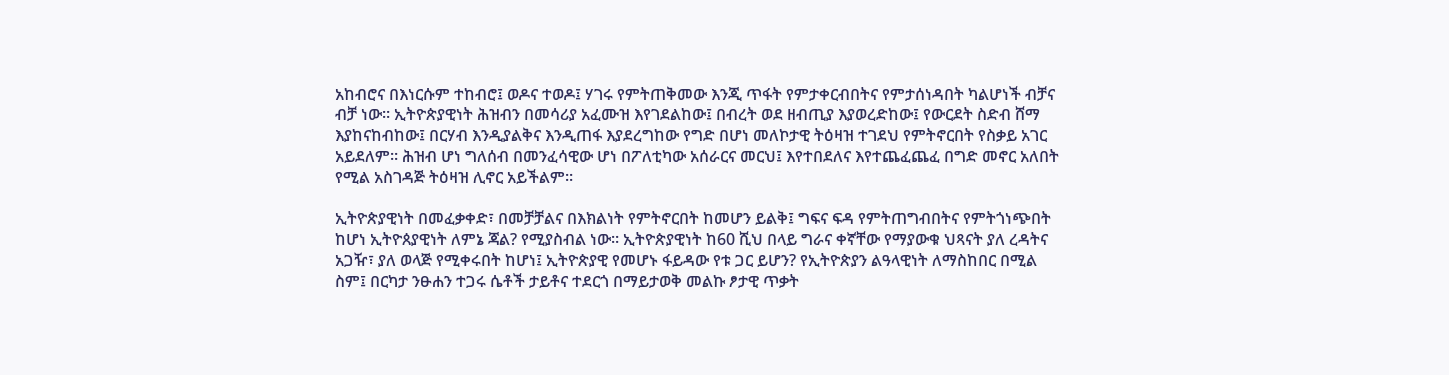አከብሮና በእነርሱም ተከብሮ፤ ወዶና ተወዶ፤ ሃገሩ የምትጠቅመው እንጂ ጥፋት የምታቀርብበትና የምታሰነዳበት ካልሆነች ብቻና ብቻ ነው። ኢትዮጵያዊነት ሕዝብን በመሳሪያ አፈሙዝ እየገደልከው፤ በብረት ወደ ዘብጢያ እያወረድከው፤ የውርደት ስድብ ሸማ እያከናከብከው፤ በርሃብ እንዲያልቅና እንዲጠፋ እያደረግከው የግድ በሆነ መለኮታዊ ትዕዛዝ ተገደህ የምትኖርበት የስቃይ አገር አይደለም። ሕዝብ ሆነ ግለሰብ በመንፈሳዊው ሆነ በፖለቲካው አሰራርና መርህ፤ እየተበደለና እየተጨፈጨፈ በግድ መኖር አለበት የሚል አስገዳጅ ትዕዛዝ ሊኖር አይችልም።

ኢትዮጵያዊነት በመፈቃቀድ፣ በመቻቻልና በእክልነት የምትኖርበት ከመሆን ይልቅ፤ ግፍና ፍዳ የምትጠግብበትና የምትጎነጭበት ከሆነ ኢትዮጰያዊነት ለምኔ ጃል? የሚያስብል ነው። ኢትዮጵያዊነት ከ60 ሺህ በላይ ግራና ቀኛቸው የማያውቁ ህጻናት ያለ ረዳትና አጋዥ፣ ያለ ወላጅ የሚቀሩበት ከሆነ፤ ኢትዮጵያዊ የመሆኑ ፋይዳው የቱ ጋር ይሆን? የኢትዮጵያን ልዓላዊነት ለማስከበር በሚል ስም፤ በርካታ ንፁሐን ተጋሩ ሴቶች ታይቶና ተደርጎ በማይታወቅ መልኩ ፆታዊ ጥቃት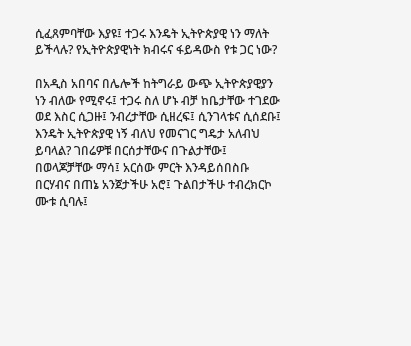ሲፈጸምባቸው እያዩ፤ ተጋሩ እንዴት ኢትዮጵያዊ ነን ማለት ይችላሉ? የኢትዮጵያዊነት ክብሩና ፋይዳውስ የቱ ጋር ነው?

በአዲስ አበባና በሌሎች ከትግራይ ውጭ ኢትዮጵያዊያን ነን ብለው የሚኖሩ፤ ተጋሩ ስለ ሆኑ ብቻ ከቤታቸው ተገደው ወደ እስር ሲጋዙ፤ ንብረታቸው ሲዘረፍ፤ ሲንገላቱና ሲሰደቡ፤ እንዴት ኢትዮጵያዊ ነኝ ብለህ የመናገር ግዴታ አለብህ ይባላል? ገበሬዎቹ በርሰታቸውና በጉልታቸው፤ በወላጆቻቸው ማሳ፤ አርሰው ምርት እንዳይሰበስቡ በርሃብና በጠኔ አንጀታችሁ አሮ፤ ጉልበታችሁ ተብረክርኮ ሙቱ ሲባሉ፤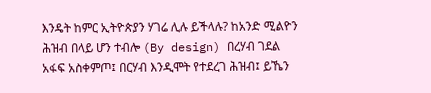እንዴት ከምር ኢትዮጵያን ሃገሬ ሊሉ ይችላሉ? ከአንድ ሚልዮን ሕዝብ በላይ ሆን ተብሎ (By design) በረሃብ ገደል አፋፍ አስቀምጦ፤ በርሃብ እንዲሞት የተደረገ ሕዝብ፤ ይኼን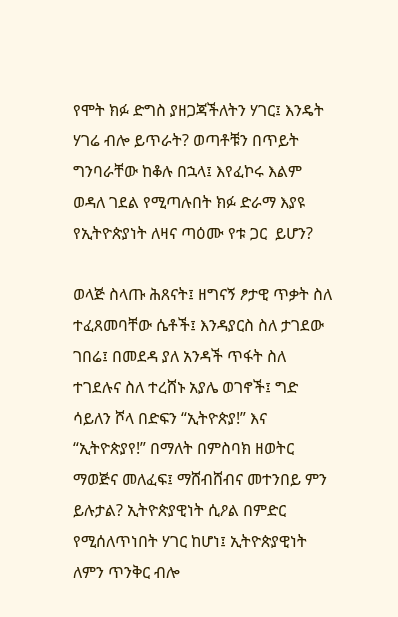የሞት ክፉ ድግስ ያዘጋጃችለትን ሃገር፤ እንዴት ሃገሬ ብሎ ይጥራት? ወጣቶቹን በጥይት ግንባራቸው ከቆሉ በኋላ፤ እየፈኮሩ እልም ወዳለ ገደል የሚጣሉበት ክፉ ድራማ እያዩ የኢትዮጵያነት ለዛና ጣዕሙ የቱ ጋር  ይሆን?

ወላጅ ስላጡ ሕጸናት፤ ዘግናኝ ፆታዊ ጥቃት ስለ ተፈጸመባቸው ሴቶች፤ እንዳያርስ ስለ ታገደው ገበሬ፤ በመደዳ ያለ አንዳች ጥፋት ስለ ተገደሉና ስለ ተረሸኑ አያሌ ወገኖች፤ ግድ ሳይለን ሾላ በድፍን “ኢትዮጵያ!” እና “ኢትዮጵያየ!” በማለት በምስባክ ዘወትር ማወጅና መለፈፍ፤ ማሸብሸብና መተንበይ ምን ይሉታል? ኢትዮጵያዊነት ሲዖል በምድር የሚሰለጥነበት ሃገር ከሆነ፤ ኢትዮጵያዊነት ለምን ጥንቅር ብሎ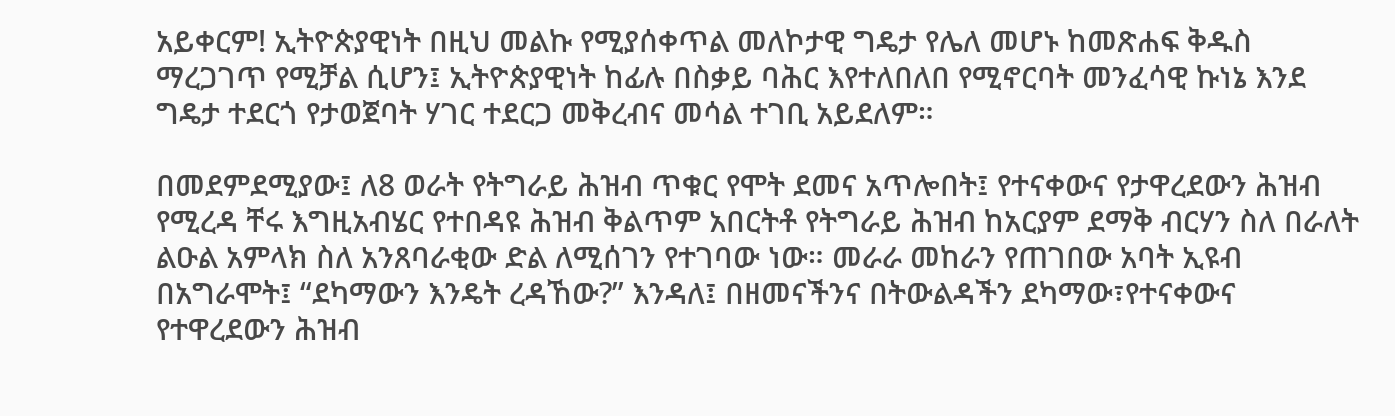አይቀርም! ኢትዮጵያዊነት በዚህ መልኩ የሚያሰቀጥል መለኮታዊ ግዴታ የሌለ መሆኑ ከመጽሐፍ ቅዱስ ማረጋገጥ የሚቻል ሲሆን፤ ኢትዮጵያዊነት ከፊሉ በስቃይ ባሕር እየተለበለበ የሚኖርባት መንፈሳዊ ኩነኔ እንደ ግዴታ ተደርጎ የታወጀባት ሃገር ተደርጋ መቅረብና መሳል ተገቢ አይደለም።

በመደምደሚያው፤ ለ8 ወራት የትግራይ ሕዝብ ጥቁር የሞት ደመና አጥሎበት፤ የተናቀውና የታዋረደውን ሕዝብ የሚረዳ ቸሩ እግዚአብሄር የተበዳዩ ሕዝብ ቅልጥም አበርትቶ የትግራይ ሕዝብ ከአርያም ደማቅ ብርሃን ስለ በራለት ልዑል አምላክ ስለ አንጸባራቂው ድል ለሚሰገን የተገባው ነው። መራራ መከራን የጠገበው አባት ኢዩብ በአግራሞት፤ “ደካማውን እንዴት ረዳኸው?” እንዳለ፤ በዘመናችንና በትውልዳችን ደካማው፣የተናቀውና የተዋረደውን ሕዝብ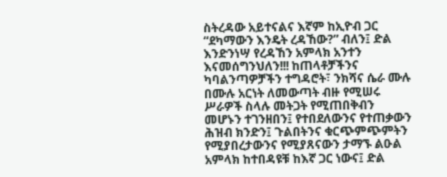ስትረዳው አይተናልና እኛም ከኢዮብ ጋር “ደካማውን እንዴት ረዳኸው?” ብለን፤ ድል እንድንነሣ የረዳኸን አምላክ አንተን እናመሰግንህለን!!! ከጠላቶቻችንና ካባልንጣዎቻችን ተግዳሮት፣ ንክሻና ሴራ ሙሉ በሙሉ አርነት ለመውጣት ብዙ የሚሠሩ ሥራዎች ስላሉ መትጋት የሚጠበቅብን መሆኑን ተገንዘበን፤ የተበደለውንና የተጠቃውን ሕዝብ ክንድን፤ ጉልበትንና ቁርጭምጭምትን የሚያበረታውንና የሚያጸናውን ታማኙ ልዑል አምላክ ከተበዳዩቹ ከእኛ ጋር ነውና፤ ድል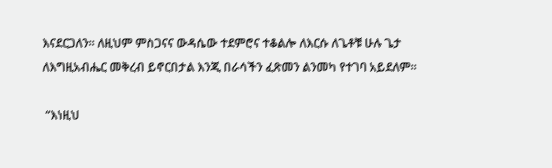እናደርጋለን። ለዚህም ምስጋናና ውዳሴው ተደምሮና ተቆልሎ ለእርሱ ለጌቶቹ ሁሉ ጌታ ለእግዚአብሔር መቅረብ ይኖርበታል እንጂ በራሳችን ፈጽመን ልንመካ የተገባ አይደለም።

 “እነዚህ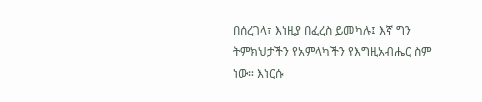በሰረገላ፣ እነዚያ በፈረስ ይመካሉ፤ እኛ ግን ትምክህታችን የአምላካችን የእግዚአብሔር ስም ነው። እነርሱ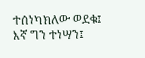ተሰነካክለው ወደቁ፤ እኛ ግን ተነሣን፤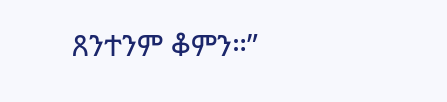ጸንተንም ቆምን።”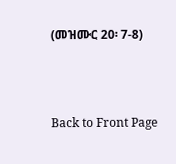(መዝሙር 20፡ 7-8)



Back to Front Page